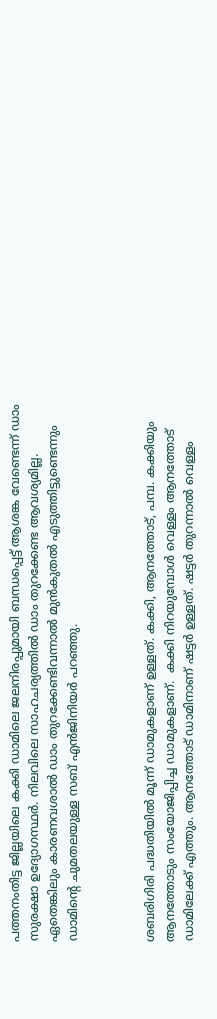പത്തനംതിട്ട ജില്ലയിലെ കക്കി ഡാമിലെ ജലനിരപ്പുമായി ബന്ധപ്പെട്ട് ആശങ്ക വേണ്ടെന്ന് ഡാം സുരക്ഷാ ഉദ്യോഗസ്ഥര്‍. നിലവിലെ സാഹചര്യത്തില്‍ ഡാം തുറക്കേണ്ട ആവശ്യമില്ല. ഏതെങ്കിലും കാരണവശാല്‍ ഡാം തുറക്കേണ്ടിവന്നാല്‍ മുന്‍കുതല്‍ എടുത്തിട്ടുണ്ടെന്നും ഡാമിന്റെ ചുമതലയുള്ള സബ് എന്‍ജിനിയര്‍ പറഞ്ഞു.



ശബരിഗിരി പദ്ധതിയില്‍ മൂന്ന് ഡാമുകളാണ് ഉള്ളത്. കക്കി, ആനത്തോട്, പമ്പ. കക്കിയും ആനത്തോടും സംയോജിപ്പിച്ച ഡാമുകളാണ്.  കക്കി നിറയുമ്പോള്‍ വെള്ളം ആനത്തോട് ഡാമിലേക്ക് എത്തും. ആനത്തോട് ഡാമിനാണ് ഷട്ടര്‍ ഉള്ളത്. ഷട്ടര്‍ തുറന്നാല്‍ വെള്ളം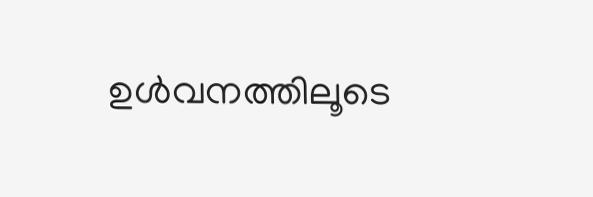ഉള്‍വനത്തിലൂടെ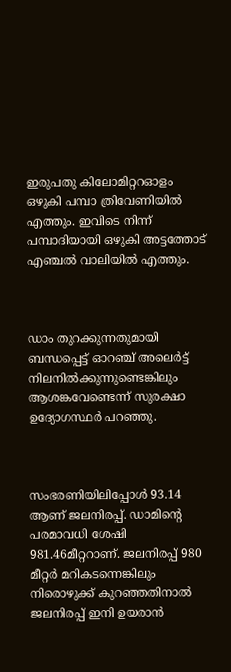ഇരുപതു കിലോമിറ്ററഓളം ഒഴുകി പമ്പാ ത്രിവേണിയില്‍ എത്തും. ഇവിടെ നിന്ന് പമ്പാദിയായി ഒഴുകി അട്ടത്തോട് എഞ്ചല്‍ വാലിയില്‍ എത്തും.



ഡാം തുറക്കുന്നതുമായി ബന്ധപ്പെട്ട് ഓറഞ്ച് അലെര്‍ട്ട് നിലനില്‍ക്കുന്നുണ്ടെങ്കിലും  ആശങ്കവേണ്ടെന്ന് സുരക്ഷാ ഉദ്യോഗസ്ഥര്‍ പറഞ്ഞു.



സംഭരണിയിലിപ്പോള്‍ 93.14 ആണ് ജലനിരപ്പ്. ഡാമിന്റെ പരമാവധി ശേഷി 981.46മീറ്ററാണ്. ജലനിരപ്പ് 980 മീറ്റര്‍ മറികടന്നെങ്കിലും നിരൊഴുക്ക് കുറഞ്ഞതിനാല്‍ ജലനിരപ്പ് ഇനി ഉയരാന്‍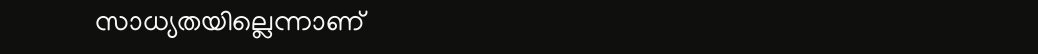സാധ്യതയില്ലെന്നാണ്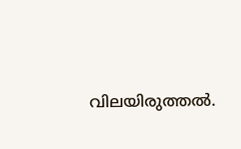വിലയിരുത്തല്‍.